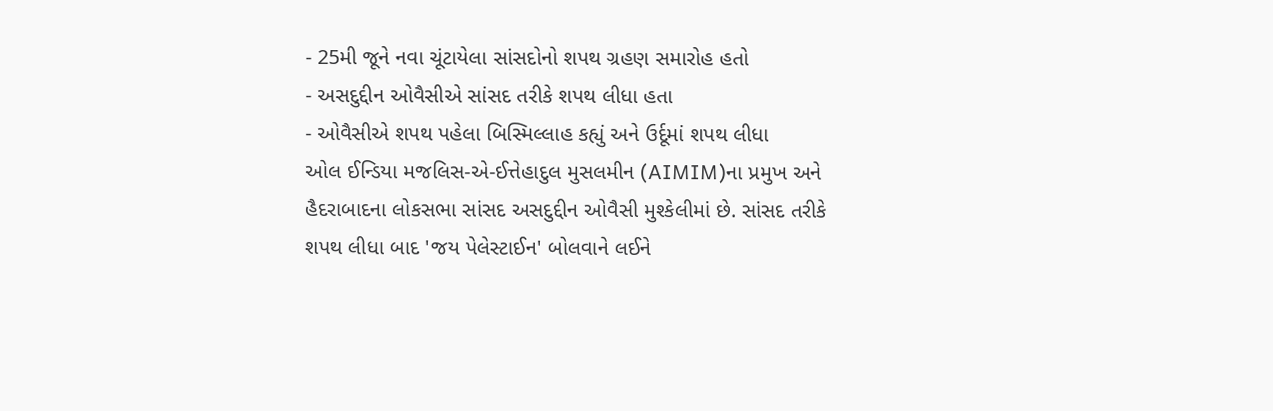- 25મી જૂને નવા ચૂંટાયેલા સાંસદોનો શપથ ગ્રહણ સમારોહ હતો
- અસદુદ્દીન ઓવૈસીએ સાંસદ તરીકે શપથ લીધા હતા
- ઓવૈસીએ શપથ પહેલા બિસ્મિલ્લાહ કહ્યું અને ઉર્દૂમાં શપથ લીધા
ઓલ ઈન્ડિયા મજલિસ-એ-ઈત્તેહાદુલ મુસલમીન (AIMIM)ના પ્રમુખ અને હૈદરાબાદના લોકસભા સાંસદ અસદુદ્દીન ઓવૈસી મુશ્કેલીમાં છે. સાંસદ તરીકે શપથ લીધા બાદ 'જય પેલેસ્ટાઈન' બોલવાને લઈને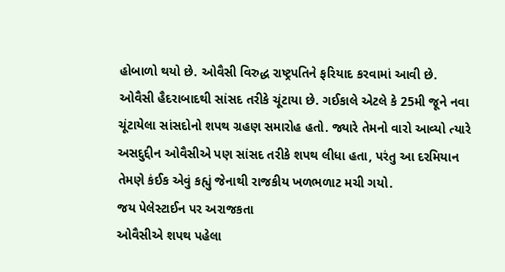હોબાળો થયો છે. ઓવૈસી વિરુદ્ધ રાષ્ટ્રપતિને ફરિયાદ કરવામાં આવી છે.
ઓવૈસી હૈદરાબાદથી સાંસદ તરીકે ચૂંટાયા છે. ગઈકાલે એટલે કે 25મી જૂને નવા ચૂંટાયેલા સાંસદોનો શપથ ગ્રહણ સમારોહ હતો. જ્યારે તેમનો વારો આવ્યો ત્યારે અસદુદ્દીન ઓવૈસીએ પણ સાંસદ તરીકે શપથ લીધા હતા, પરંતુ આ દરમિયાન તેમણે કંઈક એવું કહ્યું જેનાથી રાજકીય ખળભળાટ મચી ગયો.
જય પેલેસ્ટાઈન પર અરાજકતા
ઓવૈસીએ શપથ પહેલા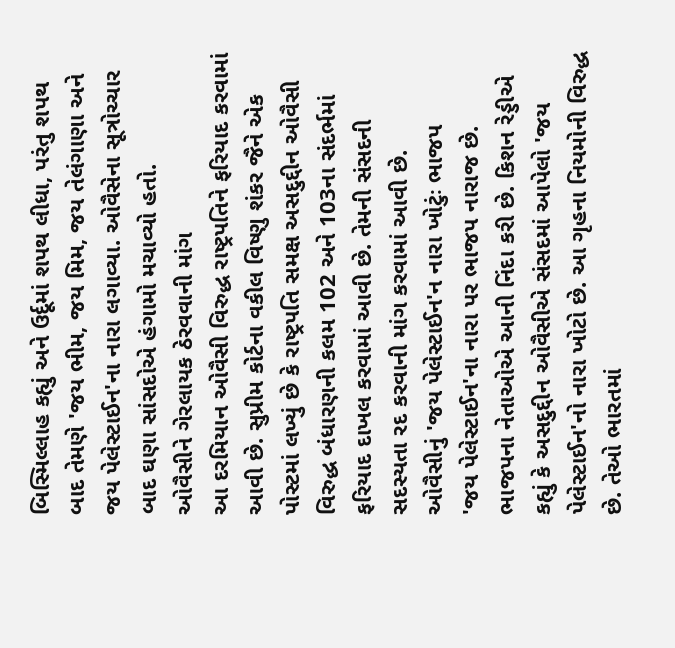બિસ્મિલ્લાહ કહ્યું અને ઉર્દૂમાં શપથ લીધા, પરંતુ શપથ બાદ તેમણે 'જય ભીમ, જય મિમ, જય તેલંગાણા અને જય પેલેસ્ટાઈન'ના નારા લગાવ્યા. ઓવૈસેના સૂત્રોચ્ચાર બાદ ઘણા સાંસદોએ હંગામો મચાવ્યો હતો.
ઓવૈસીને ગેરલાયક ઠેરવવાની માંગ
આ દરમિયાન ઓવૈસી વિરુદ્ધ રાષ્ટ્રપતિને ફરિયાદ કરવામાં આવી છે. સુપ્રીમ કોર્ટના વકીલ વિષ્ણુ શંકર જૈને એક પોસ્ટમાં લખ્યું છે કે રાષ્ટ્રપતિ સમક્ષ અસદુદ્દીન ઓવૈસી વિરુદ્ધ બંધારણની કલમ 102 અને 103ના સંદર્ભમાં ફરિયાદ દાખલ કરવામાં આવી છે. તેમની સંસદની સદસ્યતા રદ કરવાની માંગ કરવામાં આવી છે.
ઓવૈસીનું 'જય પેલેસ્ટાઈન'ન નારા ખોટુંઃ ભાજપ
'જય પેલેસ્ટાઈન'ના નારા પર ભાજપ નારાજ છે. ભાજપના નેતાઓએ આની નિંદા કરી છે. કિશન રેડ્ડીએ કહ્યું કે અસદુદ્દીન ઓવૈસીએ સંસદમાં આપેલો 'જય પેલેસ્ટાઈન'નો નારા ખોટો છે. આ ગૃહના નિયમોની વિરુદ્ધ છે. તેઓ ભારતમાં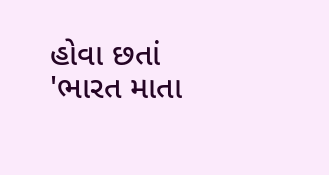હોવા છતાં 'ભારત માતા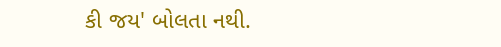કી જય' બોલતા નથી.